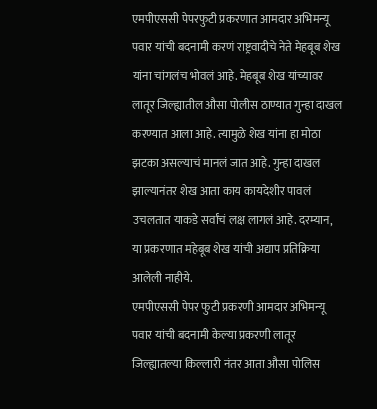एमपीएससी पेपरफुटी प्रकरणात आमदार अभिमन्यू पवार यांची बदनामी करणं राष्ट्रवादीचे नेते मेहबूब शेख यांना चांगलंच भोवलं आहे. मेहबूब शेख यांच्यावर लातूर जिल्ह्यातील औसा पोलीस ठाण्यात गुन्हा दाखल करण्यात आला आहे. त्यामुळे शेख यांना हा मोठा झटका असल्याचं मानलं जात आहे. गुन्हा दाखल झाल्यानंतर शेख आता काय कायदेशीर पावलं उचलतात याकडे सर्वांचं लक्ष लागलं आहे. दरम्यान, या प्रकरणात महेबूब शेख यांची अद्याप प्रतिक्रिया आलेली नाहीये.
एमपीएससी पेपर फुटी प्रकरणी आमदार अभिमन्यू पवार यांची बदनामी केल्या प्रकरणी लातूर जिल्ह्यातल्या किल्लारी नंतर आता औसा पोलिस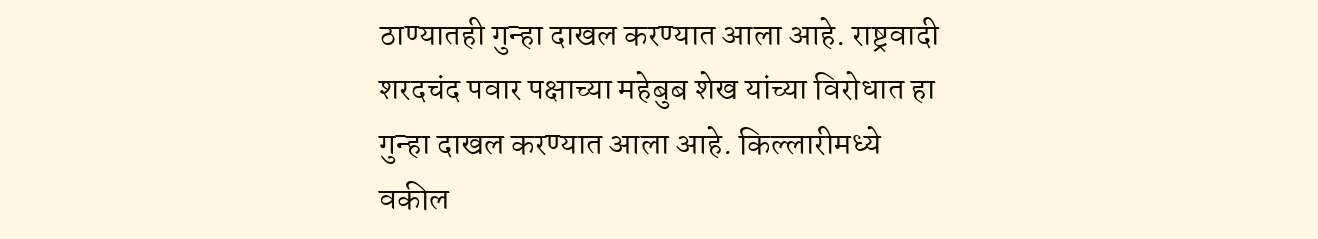ठाण्यातही गुन्हा दाखल करण्यात आला आहे. राष्ट्रवादी शरदचंद पवार पक्षाच्या महेबुब शेख यांच्या विरोधात हा गुन्हा दाखल करण्यात आला आहे. किल्लारीमध्ये वकील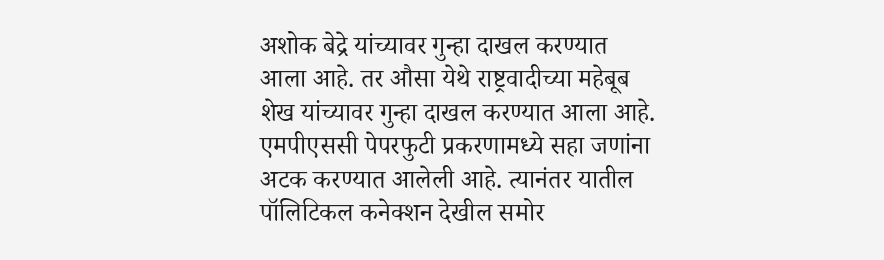अशोक बेद्रे यांच्यावर गुन्हा दाखल करण्यात आला आहे. तर औसा येथे राष्ट्रवादीच्या महेबूब शेख यांच्यावर गुन्हा दाखल करण्यात आला आहे.
एमपीएससी पेपरफुटी प्रकरणामध्ये सहा जणांना अटक करण्यात आलेली आहे. त्यानंतर यातील पॉलिटिकल कनेक्शन देखील समोर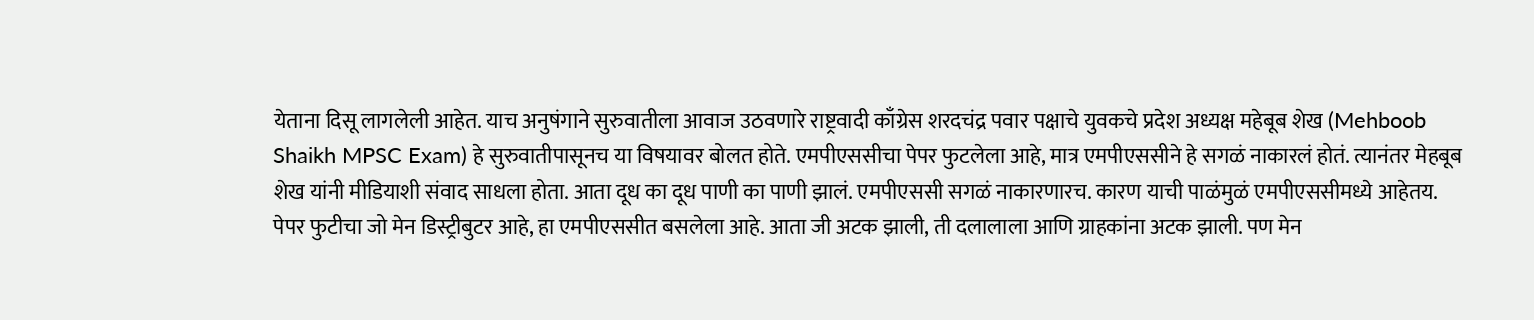येताना दिसू लागलेली आहेत. याच अनुषंगाने सुरुवातीला आवाज उठवणारे राष्ट्रवादी काँग्रेस शरदचंद्र पवार पक्षाचे युवकचे प्रदेश अध्यक्ष महेबूब शेख (Mehboob Shaikh MPSC Exam) हे सुरुवातीपासूनच या विषयावर बोलत होते. एमपीएससीचा पेपर फुटलेला आहे, मात्र एमपीएससीने हे सगळं नाकारलं होतं. त्यानंतर मेहबूब शेख यांनी मीडियाशी संवाद साधला होता. आता दूध का दूध पाणी का पाणी झालं. एमपीएससी सगळं नाकारणारच. कारण याची पाळंमुळं एमपीएससीमध्ये आहेतय. पेपर फुटीचा जो मेन डिस्ट्रीबुटर आहे, हा एमपीएससीत बसलेला आहे. आता जी अटक झाली, ती दलालाला आणि ग्राहकांना अटक झाली. पण मेन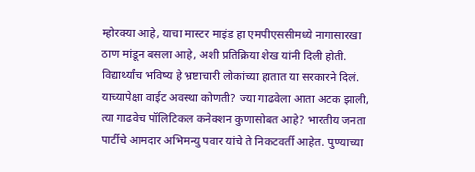म्होरक्या आहे, याचा मास्टर माइंड हा एमपीएससीमध्ये नागासारखा ठाण मांडून बसला आहे, अशी प्रतिक्रिया शेख यांनी दिली होती.
विद्यार्थ्यांच भविष्य हे भ्रष्टाचारी लोकांच्या हातात या सरकारने दिलं. याच्यापेक्षा वाईट अवस्था कोणती? ज्या गाढवेला आता अटक झाली, त्या गाढवेच पॉलिटिकल कनेक्शन कुणासोबत आहे? भारतीय जनता पार्टीचे आमदार अभिमन्यु पवार यांचे ते निकटवर्ती आहेत. पुण्याच्या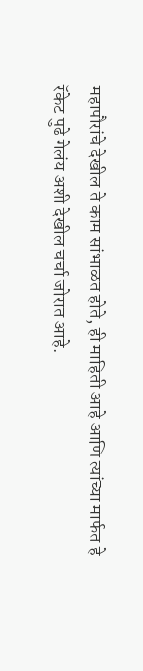महापौरांचे देखील ते काम सांभाळत होते, ही माहिती आहे आणि त्यांच्या मार्फत हे रॅकेट पुढे गेलंय अशी देखील चर्चा जोरात आहे.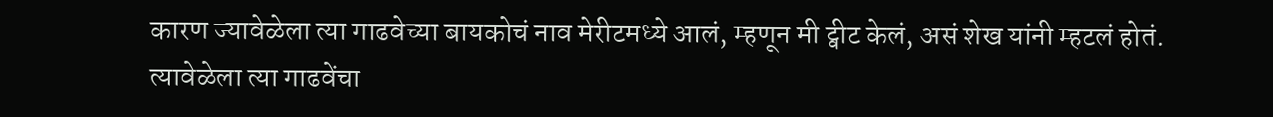कारण ज्यावेळेला त्या गाढवेच्या बायकोचं नाव मेरीटमध्ये आलं, म्हणून मी ट्वीट केलं, असं शेख यांनी म्हटलं होतं.
त्यावेळेला त्या गाढवेंचा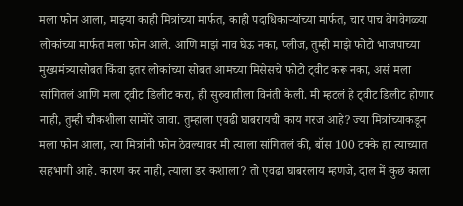मला फोन आला, माझ्या काही मित्रांच्या मार्फत, काही पदाधिकाऱ्यांच्या मार्फत, चार पाच वेगवेगळ्या लोकांच्या मार्फत मला फोन आले. आणि माझं नाव घेऊ नका, प्लीज, तुम्ही माझे फोटो भाजपाच्या मुख्यमंत्र्यासोबत किंवा इतर लोकांच्या सोबत आमच्या मिसेसचे फोटो ट्वीट करू नका, असं मला सांगितलं आणि मला ट्वीट डिलीट करा, ही सुरुवातीला विनंती केली. मी म्हटलं हे ट्वीट डिलीट होणार नाही, तुम्ही चौकशीला सामोरे जावा. तुम्हाला एवढी घाबरायची काय गरज आहे? ज्या मित्रांच्याकडून मला फोन आला, त्या मित्रांनी फोन ठेवल्यावर मी त्याला सांगितलं की, बॉस 100 टक्के हा त्याच्यात सहभागी आहे. कारण कर नाही, त्याला डर कशाला? तो एवढा घाबरलाय म्हणजे, दाल में कुछ काला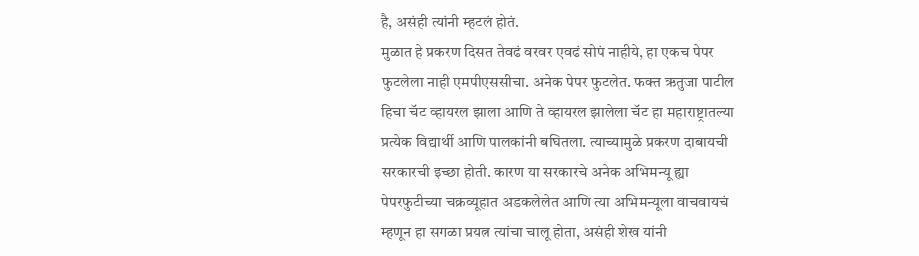है, असंही त्यांनी म्हटलं होतं.
मुळात हे प्रकरण दिसत तेवढं वरवर एवढं सोपं नाहीये, हा एकच पेपर फुटलेला नाही एमपीएससीचा. अनेक पेपर फुटलेत. फक्त ऋतुजा पाटील हिचा चॅट व्हायरल झाला आणि ते व्हायरल झालेला चॅट हा महाराष्ट्रातल्या प्रत्येक विद्यार्थी आणि पालकांनी बघितला. त्याच्यामुळे प्रकरण दाबायची सरकारची इच्छा होती. कारण या सरकारचे अनेक अभिमन्यू ह्या पेपरफुटीच्या चक्रव्यूहात अडकलेलेत आणि त्या अभिमन्यूला वाचवायचं म्हणून हा सगळा प्रयत्न त्यांचा चालू होता, असंही शेख यांनी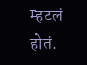म्हटलं होतं.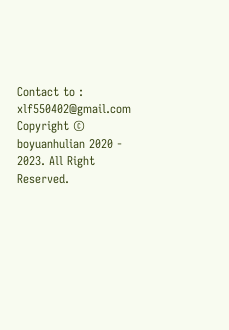Contact to : xlf550402@gmail.com
Copyright © boyuanhulian 2020 - 2023. All Right Reserved.